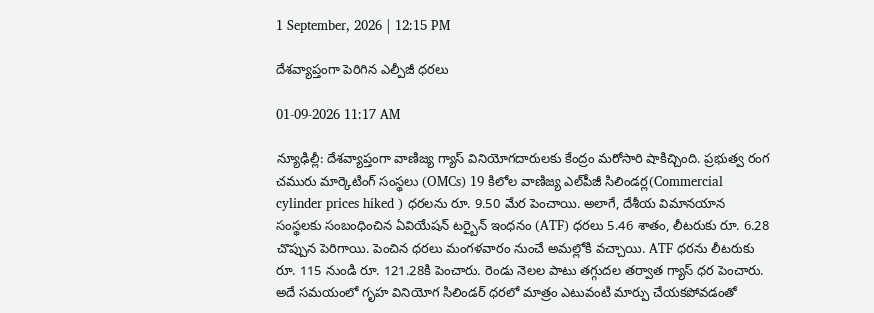1 September, 2026 | 12:15 PM

దేశవ్యాప్తంగా పెరిగిన ఎల్పీజీ ధరలు

01-09-2026 11:17 AM

న్యూఢిల్లీ: దేశవ్యాప్తంగా వాణిజ్య గ్యాస్ వినియోగదారులకు కేంద్రం మరోసారి షాకిచ్చింది. ప్రభుత్వ రంగ చమురు మార్కెటింగ్ సంస్థలు (OMCs) 19 కిలోల వాణిజ్య ఎల్‌పీజీ సిలిండర్ల(Commercial cylinder prices hiked ) ధరలను రూ. 9.50 మేర పెంచాయి. అలాగే, దేశీయ విమానయాన సంస్థలకు సంబంధించిన ఏవియేషన్ టర్బైన్ ఇంధనం (ATF) ధరలు 5.46 శాతం, లీటరుకు రూ. 6.28 చొప్పున పెరిగాయి. పెంచిన ధరలు మంగళవారం నుంచే అమల్లోకి వచ్చాయి. ATF ధరను లీటరుకు రూ. 115 నుండి రూ. 121.28కి పెంచారు. రెండు నెలల పాటు తగ్గుదల తర్వాత గ్యాస్ ధర పెంచారు. అదే సమయంలో గృహ వినియోగ సిలిండర్ ధరలో మాత్రం ఎటువంటి మార్పు చేయకపోవడంతో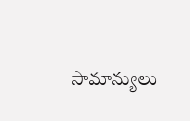సామాన్యులు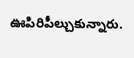ఊపిరిపీల్చుకున్నారు.